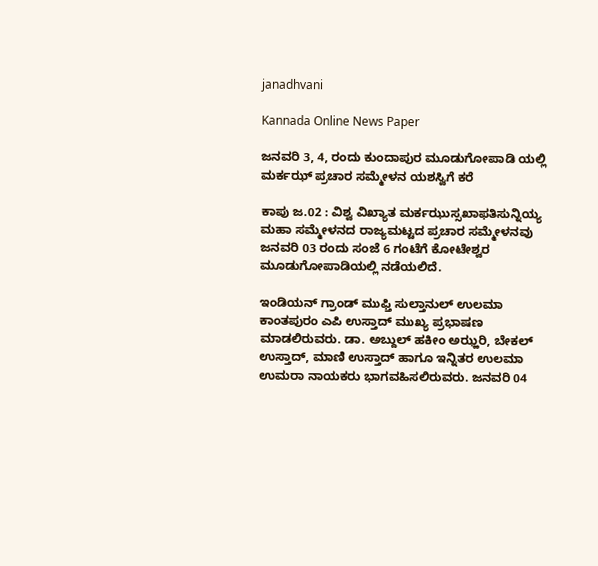janadhvani

Kannada Online News Paper

ಜನವರಿ 3, 4, ರಂದು ಕುಂದಾಪುರ ಮೂಡುಗೋಪಾಡಿ ಯಲ್ಲಿ ಮರ್ಕಝ್ ಪ್ರಚಾರ ಸಮ್ಮೇಳನ ಯಶಸ್ವಿಗೆ ಕರೆ

ಕಾಪು ಜ.02 : ವಿಶ್ವ ವಿಖ್ಯಾತ ಮರ್ಕಝುಸ್ಸಖಾಫತಿಸುನ್ನಿಯ್ಯ ಮಹಾ ಸಮ್ಮೇಳನದ ರಾಜ್ಯಮಟ್ಟದ ಪ್ರಚಾರ ಸಮ್ಮೇಳನವು ಜನವರಿ 03 ರಂದು ಸಂಜೆ 6 ಗಂಟೆಗೆ ಕೋಟೇಶ್ವರ ಮೂಡುಗೋಪಾಡಿಯಲ್ಲಿ ನಡೆಯಲಿದೆ.

ಇಂಡಿಯನ್ ಗ್ರಾಂಡ್ ಮುಫ್ತಿ ಸುಲ್ತಾನುಲ್ ಉಲಮಾ ಕಾಂತಪುರಂ ಎಪಿ ಉಸ್ತಾದ್ ಮುಖ್ಯ ಪ್ರಭಾಷಣ ಮಾಡಲಿರುವರು. ಡಾ. ಅಬ್ದುಲ್ ಹಕೀಂ ಅಝ್ಹರಿ, ಬೇಕಲ್ ಉಸ್ತಾದ್, ಮಾಣಿ ಉಸ್ತಾದ್ ಹಾಗೂ ಇನ್ನಿತರ ಉಲಮಾ ಉಮರಾ ನಾಯಕರು ಭಾಗವಹಿಸಲಿರುವರು. ಜನವರಿ 04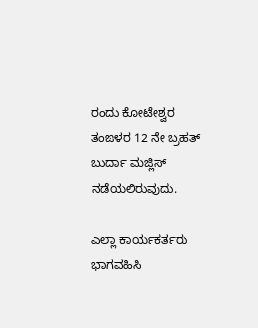ರಂದು ಕೋಟೇಶ್ವರ ತಂಙಳರ 12 ನೇ ಬ್ರಹತ್ ಬುರ್ದಾ ಮಜ್ಲಿಸ್ ನಡೆಯಲಿರುವುದು.

ಎಲ್ಲಾ ಕಾರ್ಯಕರ್ತರು ಭಾಗವಹಿಸಿ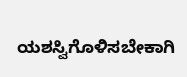ಯಶಸ್ವಿಗೊಳಿಸಬೇಕಾಗಿ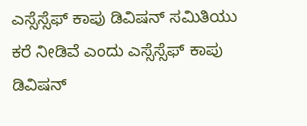ಎಸ್ಸೆಸ್ಸೆಫ್ ಕಾಪು ಡಿವಿಷನ್ ಸಮಿತಿಯು ಕರೆ ನೀಡಿವೆ ಎಂದು ಎಸ್ಸೆಸ್ಸೆಫ್ ಕಾಪು ಡಿವಿಷನ್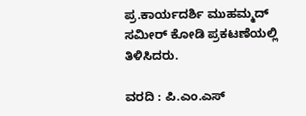ಪ್ರ.ಕಾರ್ಯದರ್ಶಿ ಮುಹಮ್ಮದ್ ಸಮೀರ್ ಕೋಡಿ ಪ್ರಕಟಣೆಯಲ್ಲಿ ತಿಳಿಸಿದರು.

ವರದಿ : ಪಿ.ಎಂ.ಎಸ್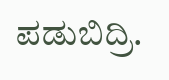ಪಡುಬಿದ್ರಿ.